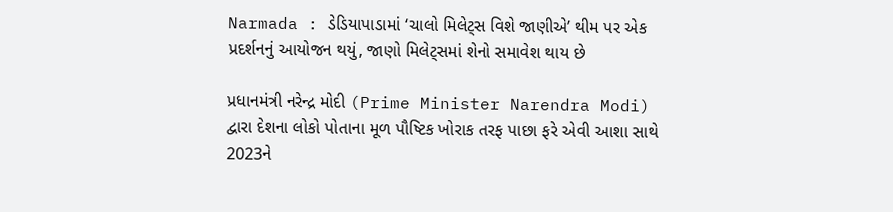Narmada : ડેડિયાપાડામાં ‘ચાલો મિલેટ્સ વિશે જાણીએ’ થીમ પર એક પ્રદર્શનનું આયોજન થયું, જાણો મિલેટ્સમાં શેનો સમાવેશ થાય છે

પ્રધાનમંત્રી નરેન્દ્ર મોદી (Prime Minister Narendra Modi) દ્વારા દેશના લોકો પોતાના મૂળ પૌષ્ટિક ખોરાક તરફ પાછા ફરે એવી આશા સાથે 2023ને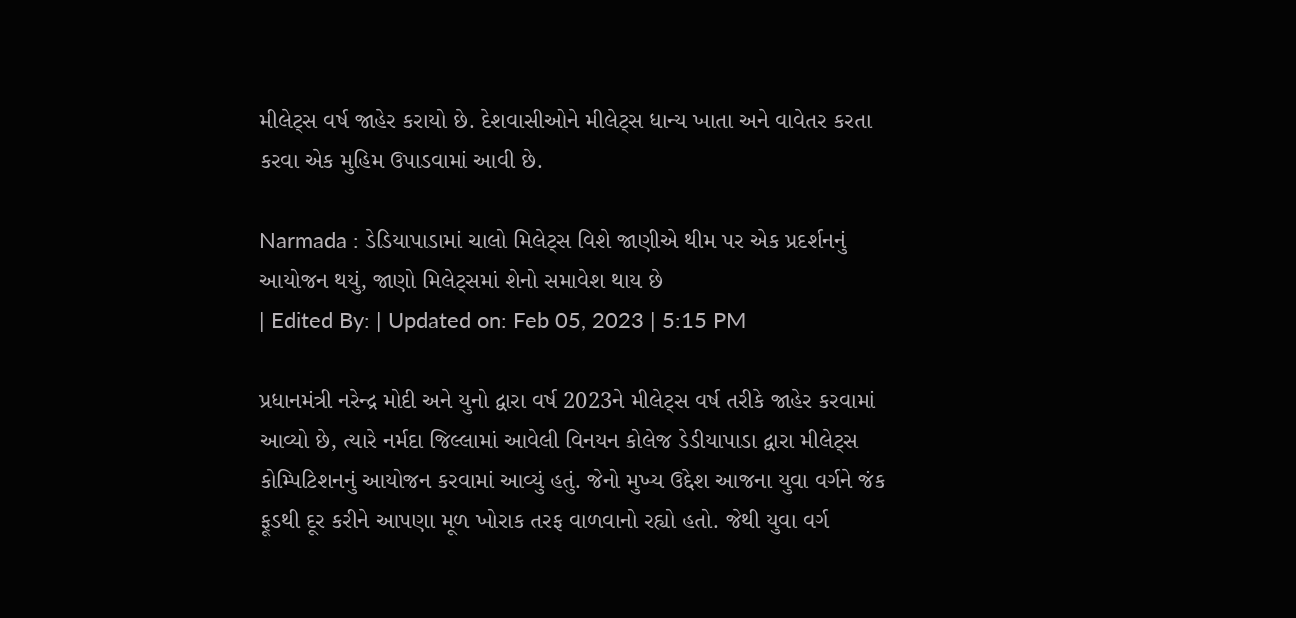મીલેટ્સ વર્ષ જાહેર કરાયો છે. દેશવાસીઓને મીલેટ્સ ધાન્ય ખાતા અને વાવેતર કરતા કરવા એક મુહિમ ઉપાડવામાં આવી છે.

Narmada : ડેડિયાપાડામાં ચાલો મિલેટ્સ વિશે જાણીએ થીમ પર એક પ્રદર્શનનું આયોજન થયું, જાણો મિલેટ્સમાં શેનો સમાવેશ થાય છે
| Edited By: | Updated on: Feb 05, 2023 | 5:15 PM

પ્રધાનમંત્રી નરેન્દ્ર મોદી અને યુનો દ્વારા વર્ષ 2023ને મીલેટ્સ વર્ષ તરીકે જાહેર કરવામાં આવ્યો છે, ત્યારે નર્મદા જિલ્લામાં આવેલી વિનયન કોલેજ ડેડીયાપાડા દ્વારા મીલેટ્સ કોમ્પિટિશનનું આયોજન કરવામાં આવ્યું હતું. જેનો મુખ્ય ઉદ્દેશ આજના યુવા વર્ગને જંક ફૂડથી દૂર કરીને આપણા મૂળ ખોરાક તરફ વાળવાનો રહ્યો હતો. જેથી યુવા વર્ગ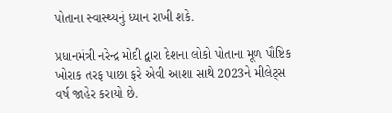પોતાના સ્વાસ્થ્યનું ધ્યાન રાખી શકે.

પ્રધાનમંત્રી નરેન્દ્ર મોદી દ્વારા દેશના લોકો પોતાના મૂળ પૌષ્ટિક ખોરાક તરફ પાછા ફરે એવી આશા સાથે 2023ને મીલેટ્સ વર્ષ જાહેર કરાયો છે.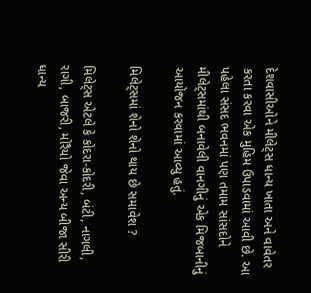દેશવાસીઓને મીલેટ્સ ધાન્ય ખાતા અને વાવેતર કરતા કરવા એક મુહિમ ઉપાડવામાં આવી છે. આ પહેલા સંસદ ભવનમાં પણ તમામ સાંસદોને મીલેટ્સમાંથી બનાવેલી વાનગીનું એક મિજબાનીનું આયોજન કરવામાં આવ્યુ હતું.

મિલેટ્સમાં શેનો શેનો થાય છે સમાવેશ ?

મિલેટ્સ એટલે કે કોદરા-કોદરી, બંટી, નાગલી, રાગી, બાજરી, મોરૈયો જેવા અન્ય બીજા સીરી ધાન્ય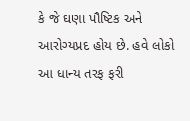કે જે ઘણા પૌષ્ટિક અને આરોગ્યપ્રદ હોય છે. હવે લોકો આ ધાન્ય તરફ ફરી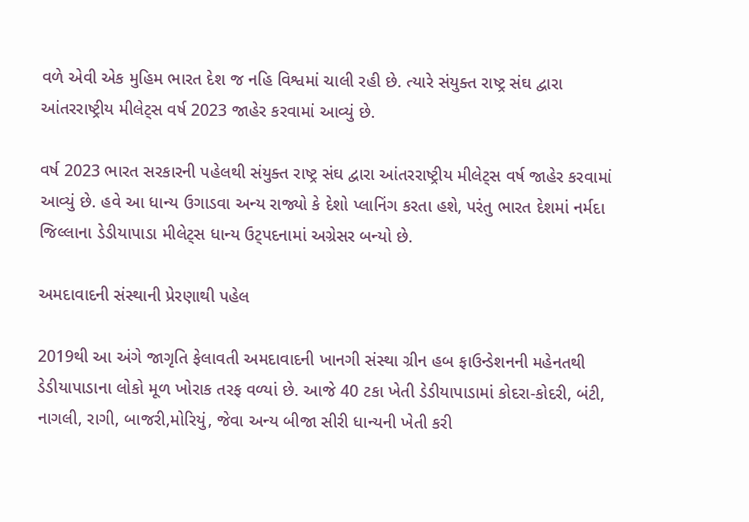વળે એવી એક મુહિમ ભારત દેશ જ નહિ વિશ્વમાં ચાલી રહી છે. ત્યારે સંયુક્ત રાષ્ટ્ર સંઘ દ્વારા આંતરરાષ્ટ્રીય મીલેટ્સ વર્ષ 2023 જાહેર કરવામાં આવ્યું છે.

વર્ષ 2023 ભારત સરકારની પહેલથી સંયુક્ત રાષ્ટ્ર સંઘ દ્વારા આંતરરાષ્ટ્રીય મીલેટ્સ વર્ષ જાહેર કરવામાં આવ્યું છે. હવે આ ધાન્ય ઉગાડવા અન્ય રાજ્યો કે દેશો પ્લાનિંગ કરતા હશે, પરંતુ ભારત દેશમાં નર્મદા જિલ્લાના ડેડીયાપાડા મીલેટ્સ ધાન્ય ઉટ્પદનામાં અગ્રેસર બન્યો છે.

અમદાવાદની સંસ્થાની પ્રેરણાથી પહેલ

2019થી આ અંગે જાગૃતિ ફેલાવતી અમદાવાદની ખાનગી સંસ્થા ગ્રીન હબ ફાઉન્ડેશનની મહેનતથી ડેડીયાપાડાના લોકો મૂળ ખોરાક તરફ વળ્યાં છે. આજે 40 ટકા ખેતી ડેડીયાપાડામાં કોદરા-કોદરી, બંટી, નાગલી, રાગી, બાજરી,મોરિયું, જેવા અન્ય બીજા સીરી ધાન્યની ખેતી કરી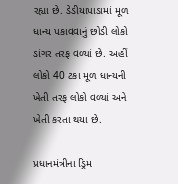રહ્યા છે. ડેડીયાપાડામાં મૂળ ધાન્ય પકાવવાનું છોડી લોકો ડાંગર તરફ વળ્યાં છે. અહીં લોકો 40 ટકા મૂળ ધાન્યની ખેતી તરફ લોકો વળ્યાં અને ખેતી કરતા થયા છે.

પ્રધાનમંત્રીના ડ્રિમ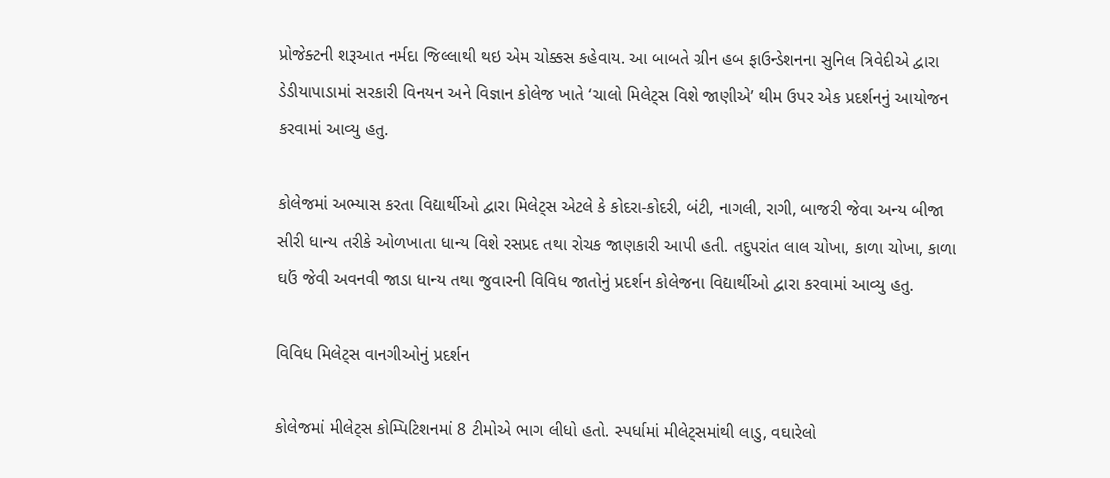પ્રોજેક્ટની શરૂઆત નર્મદા જિલ્લાથી થઇ એમ ચોક્કસ કહેવાય. આ બાબતે ગ્રીન હબ ફાઉન્ડેશનના સુનિલ ત્રિવેદીએ દ્વારા ડેડીયાપાડામાં સરકારી વિનયન અને વિજ્ઞાન કોલેજ ખાતે ‘ચાલો મિલેટ્સ વિશે જાણીએ’ થીમ ઉપર એક પ્રદર્શનનું આયોજન કરવામાં આવ્યુ હતુ.

કોલેજમાં અભ્યાસ કરતા વિદ્યાર્થીઓ દ્વારા મિલેટ્સ એટલે કે કોદરા-કોદરી, બંટી, નાગલી, રાગી, બાજરી જેવા અન્ય બીજા સીરી ધાન્ય તરીકે ઓળખાતા ધાન્ય વિશે રસપ્રદ તથા રોચક જાણકારી આપી હતી. તદુપરાંત લાલ ચોખા, કાળા ચોખા, કાળા ઘઉં જેવી અવનવી જાડા ધાન્ય તથા જુવારની વિવિધ જાતોનું પ્રદર્શન કોલેજના વિદ્યાર્થીઓ દ્વારા કરવામાં આવ્યુ હતુ.

વિવિધ મિલેટ્સ વાનગીઓનું પ્રદર્શન

કોલેજમાં મીલેટ્સ કોમ્પિટિશનમાં 8 ટીમોએ ભાગ લીધો હતો. સ્પર્ધામાં મીલેટ્સમાંથી લાડુ, વઘારેલો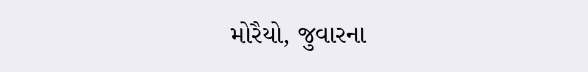મોરૈયો, જુવારના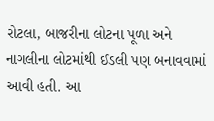રોટલા, બાજરીના લોટના પૂળા અને નાગલીના લોટમાંથી ઈડલી પણ બનાવવામાં આવી હતી. આ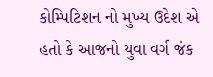કોમ્પિટિશન નો મુખ્ય ઉદેશ એ હતો કે આજનો યુવા વર્ગ જંક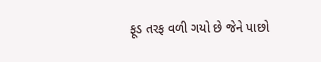ફૂડ તરફ વળી ગયો છે જેને પાછો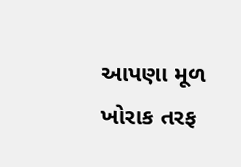આપણા મૂળ ખોરાક તરફ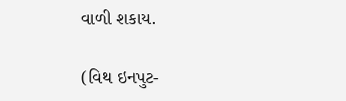વાળી શકાય.

(વિથ ઇનપુટ-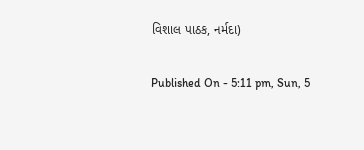વિશાલ પાઠક, નર્મદા)

Published On - 5:11 pm, Sun, 5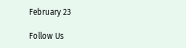February 23

Follow Us